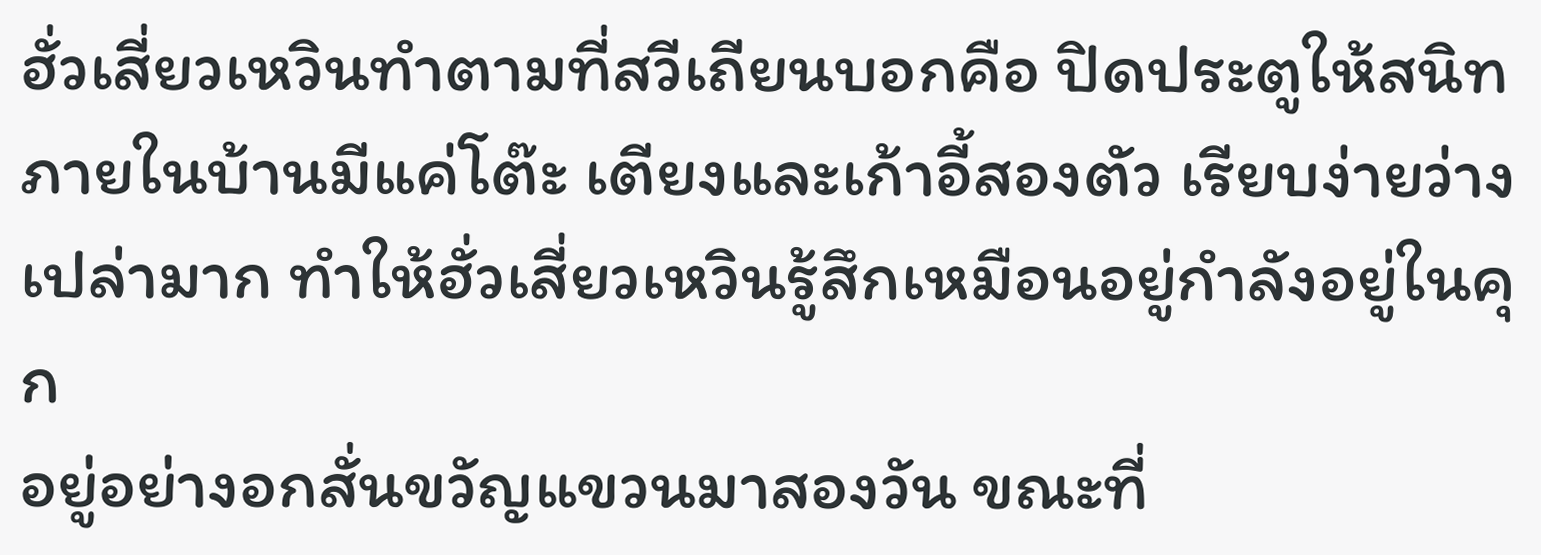ฮั่วเสี่ยวเหวินทำตามที่สวีเถียนบอกคือ ปิดประตูให้สนิท ภายในบ้านมีแค่โต๊ะ เตียงและเก้าอี้สองตัว เรียบง่ายว่างเปล่ามาก ทำให้ฮั่วเสี่ยวเหวินรู้สึกเหมือนอยู่กำลังอยู่ในคุก
อยู่อย่างอกสั่นขวัญแขวนมาสองวัน ขณะที่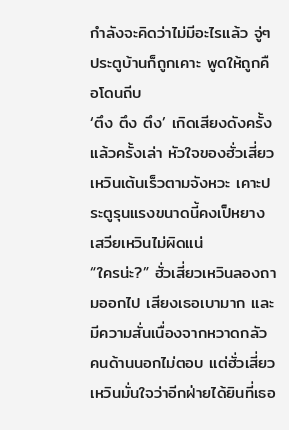กำลังจะคิดว่าไม่มีอะไรแล้ว จู่ๆ ประตูบ้านก็ถูกเคาะ พูดให้ถูกคือโดนถีบ
‘ตึง ตึง ตึง’ เกิดเสียงดังครั้งแล้วครั้งเล่า หัวใจของฮั่วเสี่ยวเหวินเต้นเร็วตามจังหวะ เคาะประตูรุนแรงขนาดนี้คงเป็หยางเสวียเหวินไม่ผิดแน่
“ใครน่ะ?” ฮั่วเสี่ยวเหวินลองถามออกไป เสียงเธอเบามาก และมีความสั่นเนื่องจากหวาดกลัว
คนด้านนอกไม่ตอบ แต่ฮั่วเสี่ยวเหวินมั่นใจว่าอีกฝ่ายได้ยินที่เธอ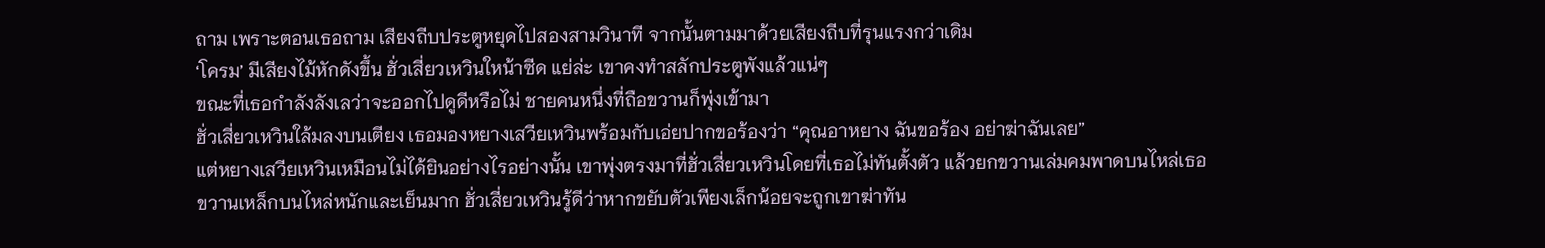ถาม เพราะตอนเธอถาม เสียงถีบประตูหยุดไปสองสามวินาที จากนั้นตามมาด้วยเสียงถีบที่รุนแรงกว่าเดิม
‘โครม’ มีเสียงไม้หักดังขึ้น ฮั่วเสี่ยวเหวินใหน้าซีด แย่ล่ะ เขาคงทำสลักประตูพังแล้วแน่ๆ
ขณะที่เธอกำลังลังเลว่าจะออกไปดูดีหรือไม่ ชายคนหนึ่งที่ถือขวานก็พุ่งเข้ามา
ฮั่วเสี่ยวเหวินใล้มลงบนเตียง เธอมองหยางเสวียเหวินพร้อมกับเอ่ยปากขอร้องว่า “คุณอาหยาง ฉันขอร้อง อย่าฆ่าฉันเลย”
แต่หยางเสวียเหวินเหมือนไม่ได้ยินอย่างไรอย่างนั้น เขาพุ่งตรงมาที่ฮั่วเสี่ยวเหวินโดยที่เธอไม่ทันตั้งตัว แล้วยกขวานเล่มคมพาดบนไหล่เธอ
ขวานเหล็กบนไหล่หนักและเย็นมาก ฮั่วเสี่ยวเหวินรู้ดีว่าหากขยับตัวเพียงเล็กน้อยจะถูกเขาฆ่าทัน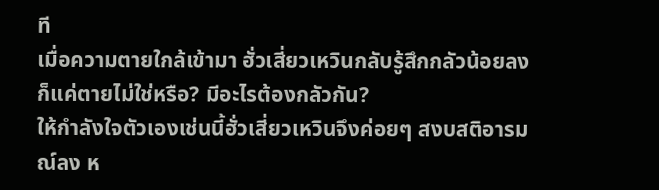ที
เมื่อความตายใกล้เข้ามา ฮั่วเสี่ยวเหวินกลับรู้สึกกลัวน้อยลง ก็แค่ตายไม่ใช่หรือ? มีอะไรต้องกลัวกัน?
ให้กำลังใจตัวเองเช่นนี้ฮั่วเสี่ยวเหวินจึงค่อยๆ สงบสติอารมณ์ลง ห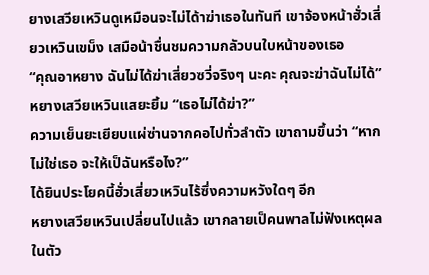ยางเสวียเหวินดูเหมือนจะไม่ได้าฆ่าเธอในทันที เขาจ้องหน้าฮั่วเสี่ยวเหวินเขม็ง เสมือน้าชื่นชมความกลัวบนใบหน้าของเธอ
“คุณอาหยาง ฉันไม่ได้ฆ่าเสี่ยวซวี่จริงๆ นะคะ คุณจะฆ่าฉันไม่ได้”
หยางเสวียเหวินแสยะยิ้ม “เธอไม่ได้ฆ่า?”
ความเย็นยะเยียบแผ่ซ่านจากคอไปทั่วลำตัว เขาถามขึ้นว่า “หากไม่ใช่เธอ จะให้เป็ฉันหรือไง?”
ได้ยินประโยคนี้ฮั่วเสี่ยวเหวินไร้ซึ่งความหวังใดๆ อีก
หยางเสวียเหวินเปลี่ยนไปแล้ว เขากลายเป็คนพาลไม่ฟังเหตุผล ในตัว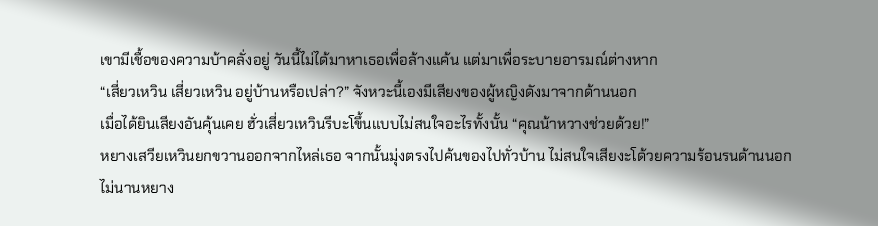เขามีเชื้อของความบ้าคลั่งอยู่ วันนี้ไม่ได้มาหาเธอเพื่อล้างแค้น แต่มาเพื่อระบายอารมณ์ต่างหาก
“เสี่ยวเหวิน เสี่ยวเหวิน อยู่บ้านหรือเปล่า?” จังหวะนี้เองมีเสียงของผู้หญิงดังมาจากด้านนอก
เมื่อได้ยินเสียงอันคุ้นเคย ฮั่วเสี่ยวเหวินรีบะโขึ้นแบบไม่สนใจอะไรทั้งนั้น “คุณน้าหวางช่วยด้วย!”
หยางเสวียเหวินยกขวานออกจากไหล่เธอ จากนั้นมุ่งตรงไปค้นของไปทั่วบ้าน ไม่สนใจเสียงะโด้วยความร้อนรนด้านนอก
ไม่นานหยาง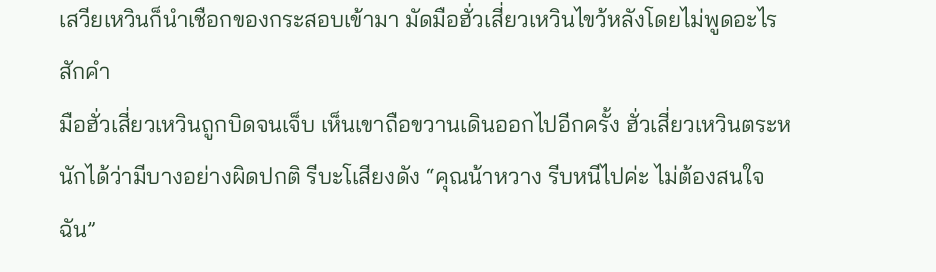เสวียเหวินก็นำเชือกของกระสอบเข้ามา มัดมือฮั่วเสี่ยวเหวินไขว้หลังโดยไม่พูดอะไรสักคำ
มือฮั่วเสี่ยวเหวินถูกบิดจนเจ็บ เห็นเขาถือขวานเดินออกไปอีกครั้ง ฮั่วเสี่ยวเหวินตระหนักได้ว่ามีบางอย่างผิดปกติ รีบะโเสียงดัง “คุณน้าหวาง รีบหนีไปค่ะ ไม่ต้องสนใจฉัน”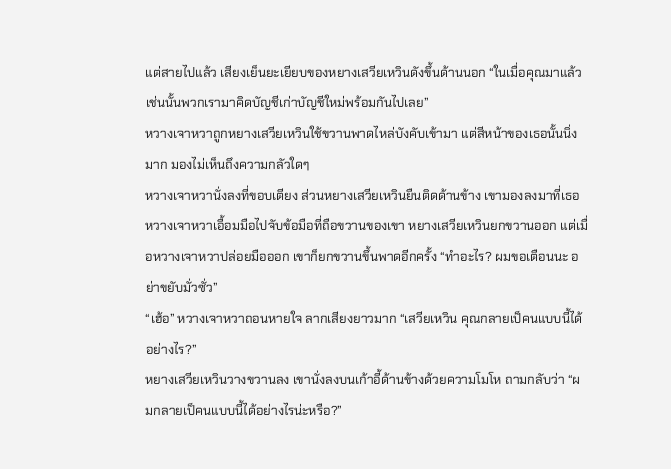แต่สายไปแล้ว เสียงเย็นยะเยียบของหยางเสวียเหวินดังขึ้นด้านนอก “ในเมื่อคุณมาแล้ว เช่นนั้นพวกเรามาคิดบัญชีเก่าบัญชีใหม่พร้อมกันไปเลย”
หวางเจาหวาถูกหยางเสวียเหวินใช้ขวานพาดไหล่บังคับเข้ามา แต่สีหน้าของเธอนั้นนิ่งมาก มองไม่เห็นถึงความกลัวใดๆ
หวางเจาหวานั่งลงที่ขอบเตียง ส่วนหยางเสวียเหวินยืนติดด้านข้าง เขามองลงมาที่เธอ
หวางเจาหวาเอื้อมมือไปจับข้อมือที่ถือขวานของเขา หยางเสวียเหวินยกขวานออก แต่เมื่อหวางเจาหวาปล่อยมือออก เขาก็ยกขวานขึ้นพาดอีกครั้ง “ทำอะไร? ผมขอเตือนนะ อย่าขยับมั่วซั่ว”
“เฮ้อ” หวางเจาหวาถอนหายใจ ลากเสียงยาวมาก “เสวียเหวิน คุณกลายเป็คนแบบนี้ได้อย่างไร?”
หยางเสวียเหวินวางขวานลง เขานั่งลงบนเก้าอี้ด้านข้างด้วยความโมโห ถามกลับว่า “ผมกลายเป็คนแบบนี้ได้อย่างไรน่ะหรือ?”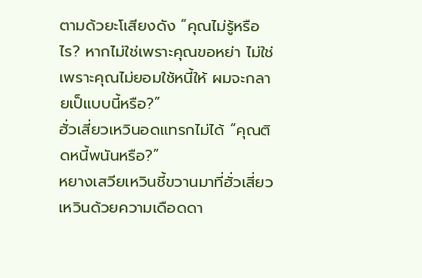ตามด้วยะโเสียงดัง “คุณไม่รู้หรือไร? หากไม่ใช่เพราะคุณขอหย่า ไม่ใช่เพราะคุณไม่ยอมใช้หนี้ให้ ผมจะกลายเป็แบบนี้หรือ?”
ฮั่วเสี่ยวเหวินอดแทรกไม่ได้ “คุณติดหนี้พนันหรือ?”
หยางเสวียเหวินชี้ขวานมาที่ฮั่วเสี่ยวเหวินด้วยความเดือดดา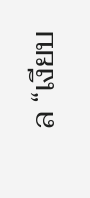ล “เงียบ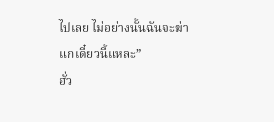ไปเลย ไม่อย่างนั้นฉันจะฆ่าแกเดี๋ยวนี้แหละ”
ฮั่ว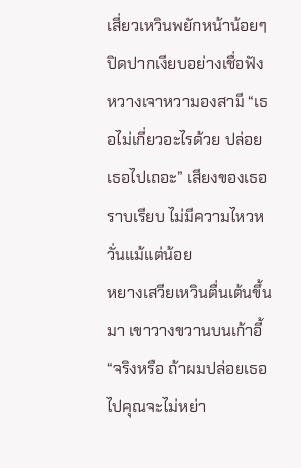เสี่ยวเหวินพยักหน้าน้อยๆ ปิดปากเงียบอย่างเชื่อฟัง
หวางเจาหวามองสามี “เธอไม่เกี่ยวอะไรด้วย ปล่อยเธอไปเถอะ” เสียงของเธอราบเรียบ ไม่มีความไหวหวั่นแม้แต่น้อย
หยางเสวียเหวินตื่นเต้นขึ้นมา เขาวางขวานบนเก้าอี้ “จริงหรือ ถ้าผมปล่อยเธอไปคุณจะไม่หย่า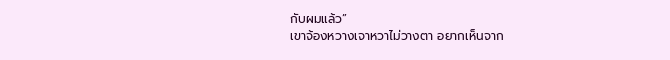กับผมแล้ว”
เขาจ้องหวางเจาหวาไม่วางตา อยากเห็นจาก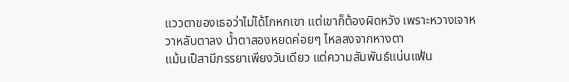แววตาของเธอว่าไม่ได้โกหกเขา แต่เขาก็ต้องผิดหวัง เพราะหวางเจาหวาหลับตาลง น้ำตาสองหยดค่อยๆ ไหลลงจากหางตา
แม้นเป็สามีภรรยาเพียงวันเดียว แต่ความสัมพันธ์แน่นแฟ้น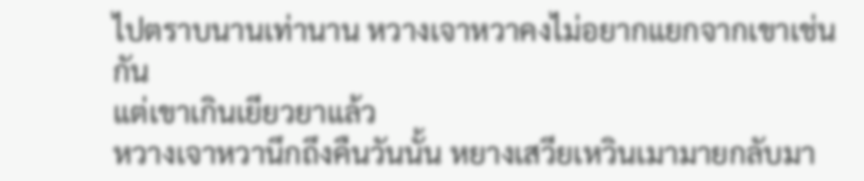ไปตราบนานเท่านาน หวางเจาหวาคงไม่อยากแยกจากเขาเช่นกัน
แต่เขาเกินเยียวยาแล้ว
หวางเจาหวานึกถึงคืนวันนั้น หยางเสวียเหวินเมามายกลับมา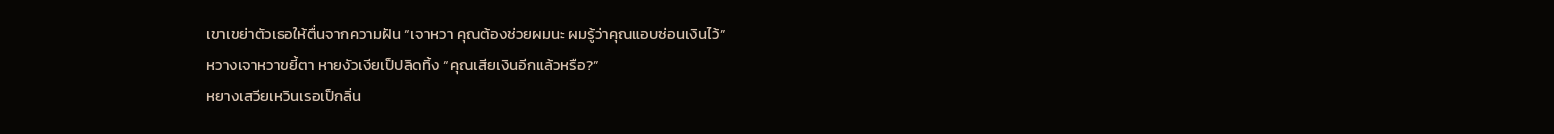เขาเขย่าตัวเธอให้ตื่นจากความฝัน “เจาหวา คุณต้องช่วยผมนะ ผมรู้ว่าคุณแอบซ่อนเงินไว้”
หวางเจาหวาขยี้ตา หายงัวเงียเป็ปลิดทิ้ง “คุณเสียเงินอีกแล้วหรือ?”
หยางเสวียเหวินเรอเป็กลิ่น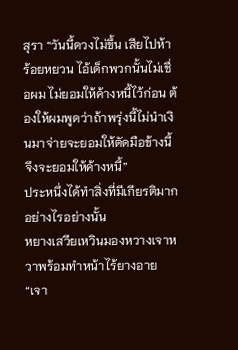สุรา “วันนี้ดวงไม่ขึ้น เสียไปห้าร้อยหยวน ไอ้เด็กพวกนั้นไม่เชื่อผม ไม่ยอมให้ค้างหนี้ไว้ก่อน ต้องให้ผมพูดว่าถ้าพรุ่งนี้ไม่นำเงินมาจ่ายจะยอมให้ตัดมือข้างนี้จึงจะยอมให้ค้างหนี้”
ประหนึ่งได้ทำสิ่งที่มีเกียรติมากอย่างไรอย่างนั้น
หยางเสวียเหวินมองหวางเจาหวาพร้อมทำหน้าไร้ยางอาย “เจา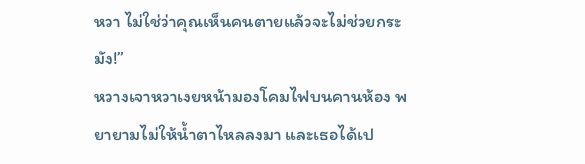หวา ไม่ใช่ว่าคุณเห็นคนตายแล้วจะไม่ช่วยกระมัง!”
หวางเจาหวาเงยหน้ามองโคมไฟบนคานห้อง พยายามไม่ให้น้ำตาไหลลงมา และเธอได้เป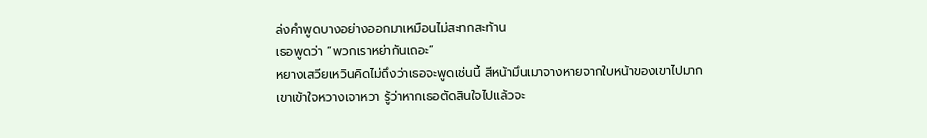ล่งคำพูดบางอย่างออกมาเหมือนไม่สะทกสะท้าน
เธอพูดว่า “พวกเราหย่ากันเถอะ”
หยางเสวียเหวินคิดไม่ถึงว่าเธอจะพูดเช่นนี้ สีหน้ามึนเมาจางหายจากใบหน้าของเขาไปมาก
เขาเข้าใจหวางเจาหวา รู้ว่าหากเธอตัดสินใจไปแล้วจะ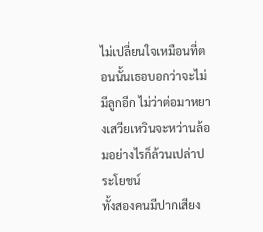ไม่เปลี่ยนใจเหมือนที่ตอนนั้นเธอบอกว่าจะไม่มีลูกอีก ไม่ว่าต่อมาหยางเสวียเหวินจะหว่านล้อมอย่างไรก็ล้วนเปล่าประโยชน์
ทั้งสองคนมีปากเสียง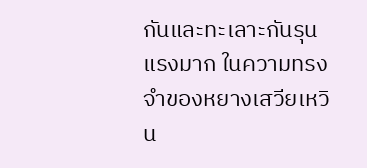กันและทะเลาะกันรุนแรงมาก ในความทรงจำของหยางเสวียเหวิน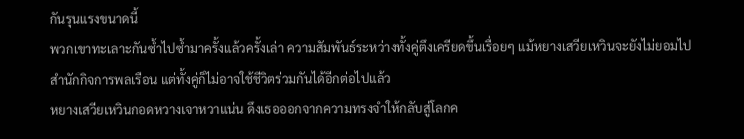กันรุนแรงขนาดนี้
พวกเขาทะเลาะกันซ้ำไปซ้ำมาครั้งแล้วครั้งเล่า ความสัมพันธ์ระหว่างทั้งคู่ตึงเครียดขึ้นเรื่อยๆ แม้หยางเสวียเหวินจะยังไม่ยอมไปสำนักกิจการพลเรือน แต่ทั้งคู่ก็ไม่อาจใช้ชีวิตร่วมกันได้อีกต่อไปแล้ว
หยางเสวียเหวินกอดหวางเจาหวาแน่น ดึงเธอออกจากความทรงจำให้กลับสู่โลกค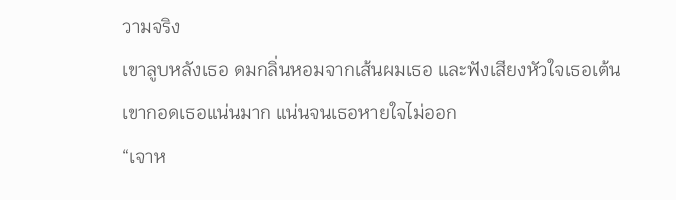วามจริง
เขาลูบหลังเธอ ดมกลิ่นหอมจากเส้นผมเธอ และฟังเสียงหัวใจเธอเต้น เขากอดเธอแน่นมาก แน่นจนเธอหายใจไม่ออก
“เจาห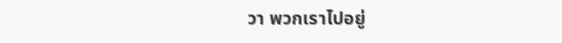วา พวกเราไปอยู่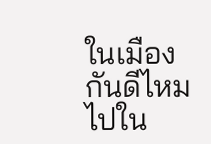ในเมืองกันดีไหม ไปใน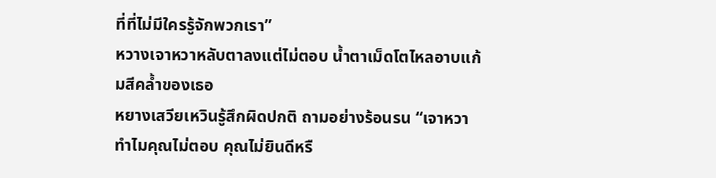ที่ที่ไม่มีใครรู้จักพวกเรา”
หวางเจาหวาหลับตาลงแต่ไม่ตอบ น้ำตาเม็ดโตไหลอาบแก้มสีคล้ำของเธอ
หยางเสวียเหวินรู้สึกผิดปกติ ถามอย่างร้อนรน “เจาหวา ทำไมคุณไม่ตอบ คุณไม่ยินดีหรื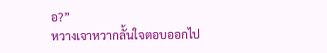อ?”
หวางเจาหวากลั้นใจตอบออกไป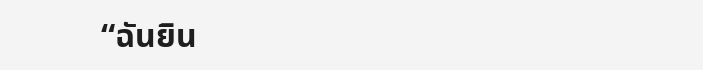“ฉันยิน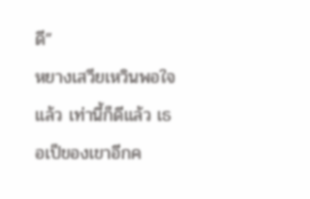ดี”
หยางเสวียเหวินพอใจแล้ว เท่านี้ก็ดีแล้ว เธอเป็ของเขาอีกค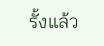รั้งแล้ว